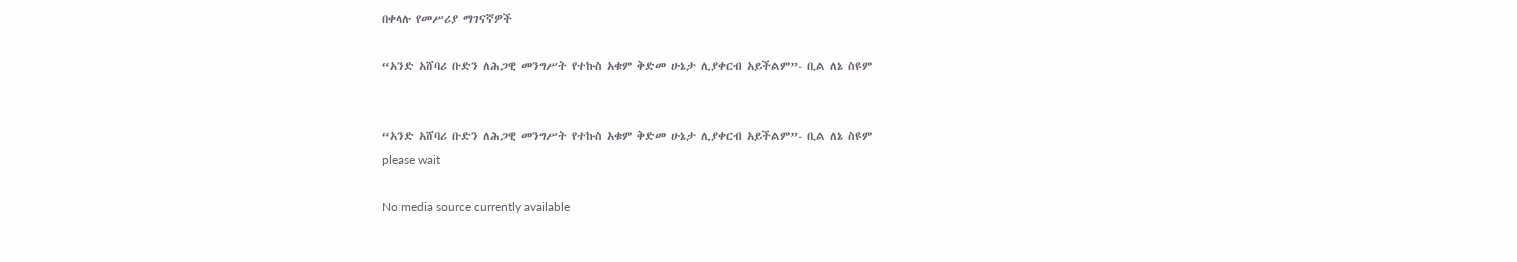በቀላሉ የመሥሪያ ማገናኛዎች

“አንድ አሸባሪ ቡድን ለሕጋዊ መንግሥት የተኩስ አቁም ቅድመ ሁኔታ ሊያቀርብ አይችልም”- ቢል ለኔ ስዩም


“አንድ አሸባሪ ቡድን ለሕጋዊ መንግሥት የተኩስ አቁም ቅድመ ሁኔታ ሊያቀርብ አይችልም”- ቢል ለኔ ስዩም
please wait

No media source currently available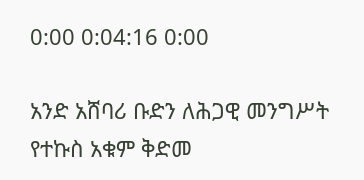0:00 0:04:16 0:00

አንድ አሸባሪ ቡድን ለሕጋዊ መንግሥት የተኩስ አቁም ቅድመ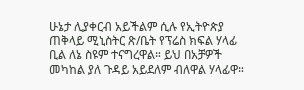ሁኔታ ሊያቀርብ አይችልም ሲሉ የኢትዮጵያ ጠቅላይ ሚኒስትር ጽ/ቤት የፕሬስ ክፍል ሃላፊ ቢል ለኔ ስዩም ተናግረዋል። ይህ በአቻዎች መካከል ያለ ጉዳይ አይደለም ብለዋል ሃላፊዋ።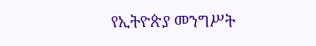የኢትዮጵያ መንግሥት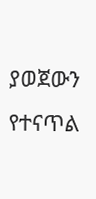ያወጀውን የተናጥል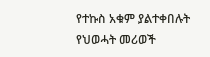የተኩስ አቁም ያልተቀበሉት የህወሓት መሪወች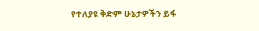የተለያዩ ቅድም ሁኔታዎችን ይፋ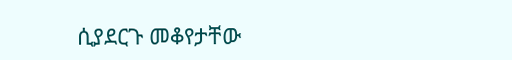ሲያደርጉ መቆየታቸው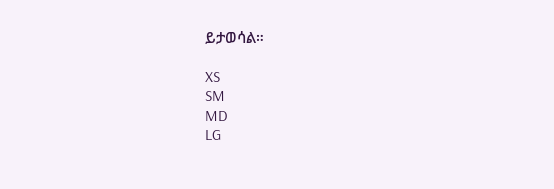ይታወሳል።

XS
SM
MD
LG